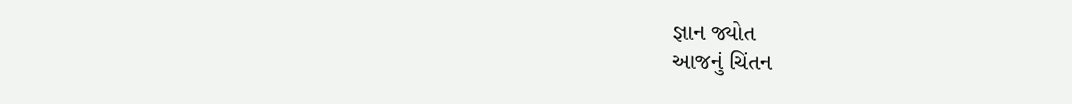જ્ઞાન જ્યોત
આજનું ચિંતન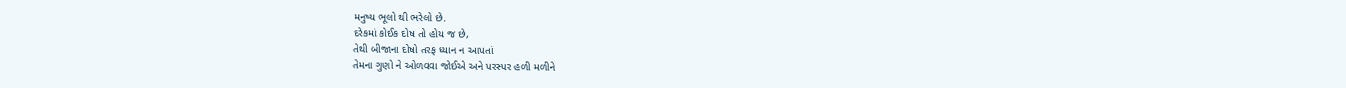મનુષ્ય ભૂલો થી ભરેલો છે.
દરેકમાં કોઈક દોષ તો હોય જ છે,
તેથી બીજાના દોષો તરફ ધ્યાન ન આપતાં
તેમના ગુણો ને ઓળવવા જોઈએ અને પરસ્પર હળી મળીને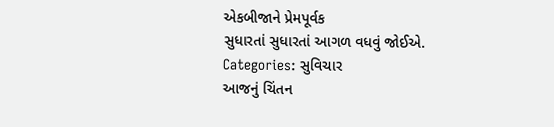એકબીજાને પ્રેમપૂર્વક
સુધારતાં સુધારતાં આગળ વધવું જોઈએ.
Categories: સુવિચાર
આજનું ચિંતન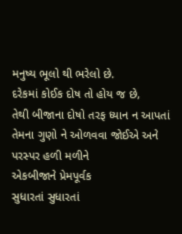મનુષ્ય ભૂલો થી ભરેલો છે.
દરેકમાં કોઈક દોષ તો હોય જ છે,
તેથી બીજાના દોષો તરફ ધ્યાન ન આપતાં
તેમના ગુણો ને ઓળવવા જોઈએ અને પરસ્પર હળી મળીને
એકબીજાને પ્રેમપૂર્વક
સુધારતાં સુધારતાં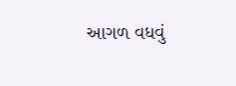આગળ વધવું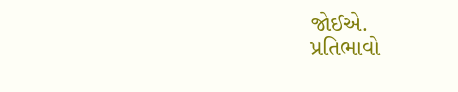જોઈએ.
પ્રતિભાવો